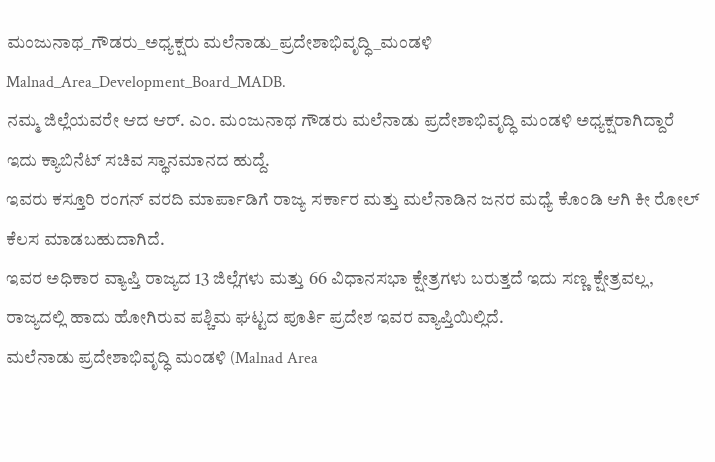ಮಂಜುನಾಥ_ಗೌಡರು_ಅಧ್ಯಕ್ಷರು ಮಲೆನಾಡು_ಪ್ರದೇಶಾಭಿವೃದ್ಧಿ_ಮಂಡಳಿ
Malnad_Area_Development_Board_MADB.
ನಮ್ಮ ಜಿಲ್ಲೆಯವರೇ ಆದ ಆರ್. ಎಂ. ಮಂಜುನಾಥ ಗೌಡರು ಮಲೆನಾಡು ಪ್ರದೇಶಾಭಿವೃದ್ಧಿ ಮಂಡಳಿ ಅಧ್ಯಕ್ಷರಾಗಿದ್ದಾರೆ ಇದು ಕ್ಯಾಬಿನೆಟ್ ಸಚಿವ ಸ್ಥಾನಮಾನದ ಹುದ್ದೆ.
ಇವರು ಕಸ್ತೂರಿ ರಂಗನ್ ವರದಿ ಮಾರ್ಪಾಡಿಗೆ ರಾಜ್ಯ ಸರ್ಕಾರ ಮತ್ತು ಮಲೆನಾಡಿನ ಜನರ ಮಧ್ಯೆ ಕೊಂಡಿ ಆಗಿ ಕೀ ರೋಲ್ ಕೆಲಸ ಮಾಡಬಹುದಾಗಿದೆ.
ಇವರ ಅಧಿಕಾರ ವ್ಯಾಪ್ತಿ ರಾಜ್ಯದ 13 ಜಿಲ್ಲೆಗಳು ಮತ್ತು 66 ವಿಧಾನಸಭಾ ಕ್ಷೇತ್ರಗಳು ಬರುತ್ತದೆ ಇದು ಸಣ್ಣ ಕ್ಷೇತ್ರವಲ್ಲ, ರಾಜ್ಯದಲ್ಲಿ ಹಾದು ಹೋಗಿರುವ ಪಶ್ಚಿಮ ಘಟ್ಟದ ಪೂರ್ತಿ ಪ್ರದೇಶ ಇವರ ವ್ಯಾಪ್ತಿಯಿಲ್ಲಿದೆ.
ಮಲೆನಾಡು ಪ್ರದೇಶಾಭಿವೃದ್ಧಿ ಮಂಡಳಿ (Malnad Area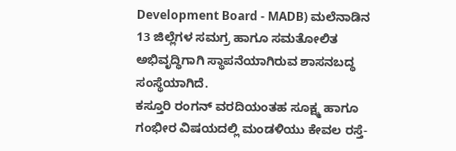Development Board - MADB) ಮಲೆನಾಡಿನ 13 ಜಿಲ್ಲೆಗಳ ಸಮಗ್ರ ಹಾಗೂ ಸಮತೋಲಿತ ಅಭಿವೃದ್ಧಿಗಾಗಿ ಸ್ಥಾಪನೆಯಾಗಿರುವ ಶಾಸನಬದ್ಧ ಸಂಸ್ಥೆಯಾಗಿದೆ.
ಕಸ್ತೂರಿ ರಂಗನ್ ವರದಿಯಂತಹ ಸೂಕ್ಷ್ಮ ಹಾಗೂ ಗಂಭೀರ ವಿಷಯದಲ್ಲಿ ಮಂಡಳಿಯು ಕೇವಲ ರಸ್ತೆ-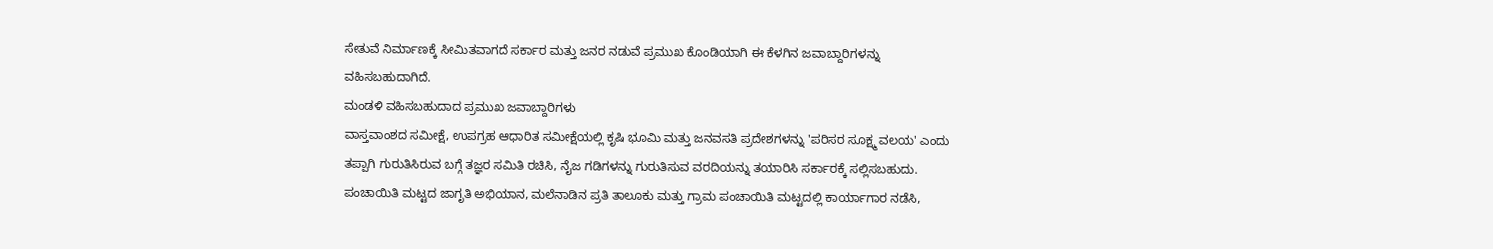ಸೇತುವೆ ನಿರ್ಮಾಣಕ್ಕೆ ಸೀಮಿತವಾಗದೆ ಸರ್ಕಾರ ಮತ್ತು ಜನರ ನಡುವೆ ಪ್ರಮುಖ ಕೊಂಡಿಯಾಗಿ ಈ ಕೆಳಗಿನ ಜವಾಬ್ದಾರಿಗಳನ್ನು ವಹಿಸಬಹುದಾಗಿದೆ.
ಮಂಡಳಿ ವಹಿಸಬಹುದಾದ ಪ್ರಮುಖ ಜವಾಬ್ದಾರಿಗಳು
ವಾಸ್ತವಾಂಶದ ಸಮೀಕ್ಷೆ, ಉಪಗ್ರಹ ಆಧಾರಿತ ಸಮೀಕ್ಷೆಯಲ್ಲಿ ಕೃಷಿ ಭೂಮಿ ಮತ್ತು ಜನವಸತಿ ಪ್ರದೇಶಗಳನ್ನು 'ಪರಿಸರ ಸೂಕ್ಷ್ಮ ವಲಯ' ಎಂದು ತಪ್ಪಾಗಿ ಗುರುತಿಸಿರುವ ಬಗ್ಗೆ ತಜ್ಞರ ಸಮಿತಿ ರಚಿಸಿ, ನೈಜ ಗಡಿಗಳನ್ನು ಗುರುತಿಸುವ ವರದಿಯನ್ನು ತಯಾರಿಸಿ ಸರ್ಕಾರಕ್ಕೆ ಸಲ್ಲಿಸಬಹುದು.
ಪಂಚಾಯಿತಿ ಮಟ್ಟದ ಜಾಗೃತಿ ಅಭಿಯಾನ, ಮಲೆನಾಡಿನ ಪ್ರತಿ ತಾಲೂಕು ಮತ್ತು ಗ್ರಾಮ ಪಂಚಾಯಿತಿ ಮಟ್ಟದಲ್ಲಿ ಕಾರ್ಯಾಗಾರ ನಡೆಸಿ,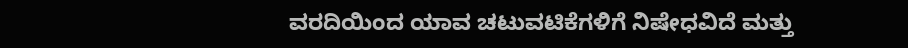ವರದಿಯಿಂದ ಯಾವ ಚಟುವಟಿಕೆಗಳಿಗೆ ನಿಷೇಧವಿದೆ ಮತ್ತು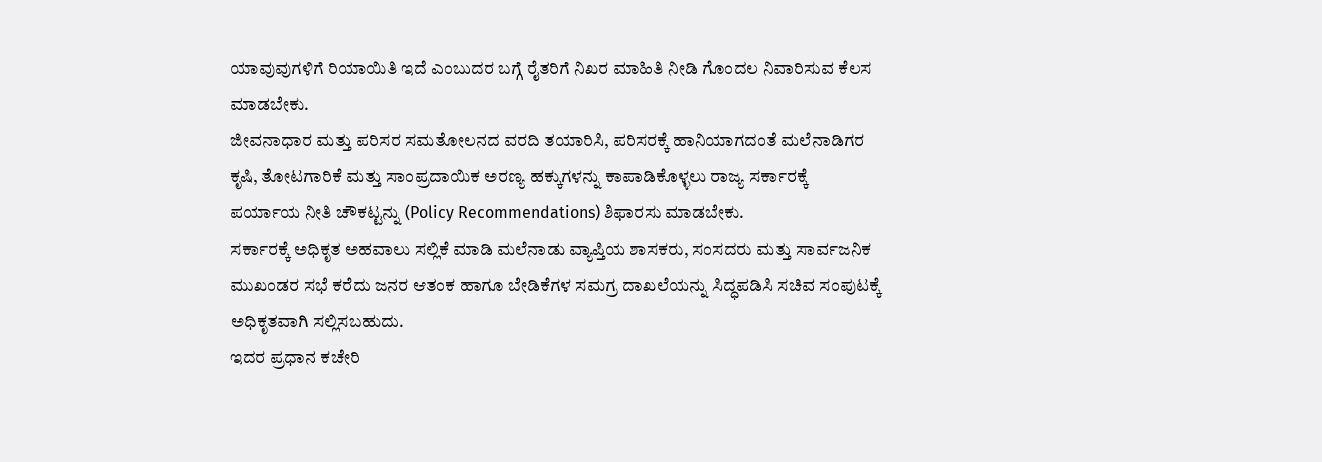ಯಾವುವುಗಳಿಗೆ ರಿಯಾಯಿತಿ ಇದೆ ಎಂಬುದರ ಬಗ್ಗೆ ರೈತರಿಗೆ ನಿಖರ ಮಾಹಿತಿ ನೀಡಿ ಗೊಂದಲ ನಿವಾರಿಸುವ ಕೆಲಸ ಮಾಡಬೇಕು.
ಜೀವನಾಧಾರ ಮತ್ತು ಪರಿಸರ ಸಮತೋಲನದ ವರದಿ ತಯಾರಿಸಿ, ಪರಿಸರಕ್ಕೆ ಹಾನಿಯಾಗದಂತೆ ಮಲೆನಾಡಿಗರ ಕೃಷಿ, ತೋಟಗಾರಿಕೆ ಮತ್ತು ಸಾಂಪ್ರದಾಯಿಕ ಅರಣ್ಯ ಹಕ್ಕುಗಳನ್ನು ಕಾಪಾಡಿಕೊಳ್ಳಲು ರಾಜ್ಯ ಸರ್ಕಾರಕ್ಕೆ ಪರ್ಯಾಯ ನೀತಿ ಚೌಕಟ್ಟನ್ನು (Policy Recommendations) ಶಿಫಾರಸು ಮಾಡಬೇಕು.
ಸರ್ಕಾರಕ್ಕೆ ಅಧಿಕೃತ ಅಹವಾಲು ಸಲ್ಲಿಕೆ ಮಾಡಿ ಮಲೆನಾಡು ವ್ಯಾಪ್ತಿಯ ಶಾಸಕರು, ಸಂಸದರು ಮತ್ತು ಸಾರ್ವಜನಿಕ ಮುಖಂಡರ ಸಭೆ ಕರೆದು ಜನರ ಆತಂಕ ಹಾಗೂ ಬೇಡಿಕೆಗಳ ಸಮಗ್ರ ದಾಖಲೆಯನ್ನು ಸಿದ್ಧಪಡಿಸಿ ಸಚಿವ ಸಂಪುಟಕ್ಕೆ ಅಧಿಕೃತವಾಗಿ ಸಲ್ಲಿಸಬಹುದು.
ಇದರ ಪ್ರಧಾನ ಕಚೇರಿ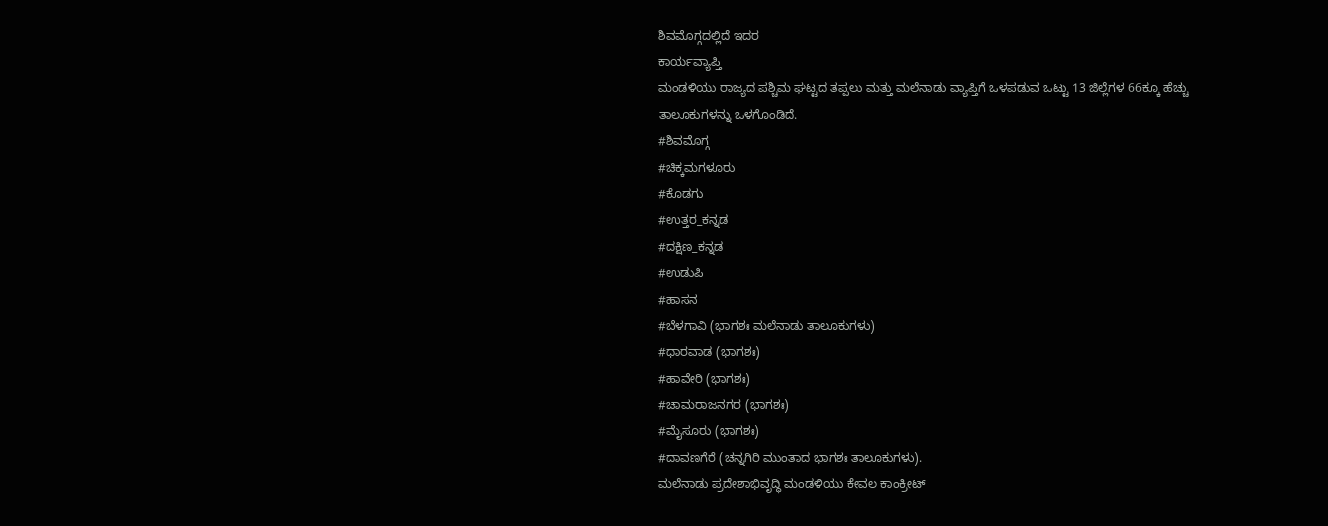ಶಿವಮೊಗ್ಗದಲ್ಲಿದೆ ಇದರ
ಕಾರ್ಯವ್ಯಾಪ್ತಿ
ಮಂಡಳಿಯು ರಾಜ್ಯದ ಪಶ್ಚಿಮ ಘಟ್ಟದ ತಪ್ಪಲು ಮತ್ತು ಮಲೆನಾಡು ವ್ಯಾಪ್ತಿಗೆ ಒಳಪಡುವ ಒಟ್ಟು 13 ಜಿಲ್ಲೆಗಳ 66ಕ್ಕೂ ಹೆಚ್ಚು ತಾಲೂಕುಗಳನ್ನು ಒಳಗೊಂಡಿದೆ.
#ಶಿವಮೊಗ್ಗ
#ಚಿಕ್ಕಮಗಳೂರು
#ಕೊಡಗು
#ಉತ್ತರ_ಕನ್ನಡ
#ದಕ್ಷಿಣ_ಕನ್ನಡ
#ಉಡುಪಿ
#ಹಾಸನ
#ಬೆಳಗಾವಿ (ಭಾಗಶಃ ಮಲೆನಾಡು ತಾಲೂಕುಗಳು)
#ಧಾರವಾಡ (ಭಾಗಶಃ)
#ಹಾವೇರಿ (ಭಾಗಶಃ)
#ಚಾಮರಾಜನಗರ (ಭಾಗಶಃ)
#ಮೈಸೂರು (ಭಾಗಶಃ)
#ದಾವಣಗೆರೆ (ಚನ್ನಗಿರಿ ಮುಂತಾದ ಭಾಗಶಃ ತಾಲೂಕುಗಳು).
ಮಲೆನಾಡು ಪ್ರದೇಶಾಭಿವೃದ್ಧಿ ಮಂಡಳಿಯು ಕೇವಲ ಕಾಂಕ್ರೀಟ್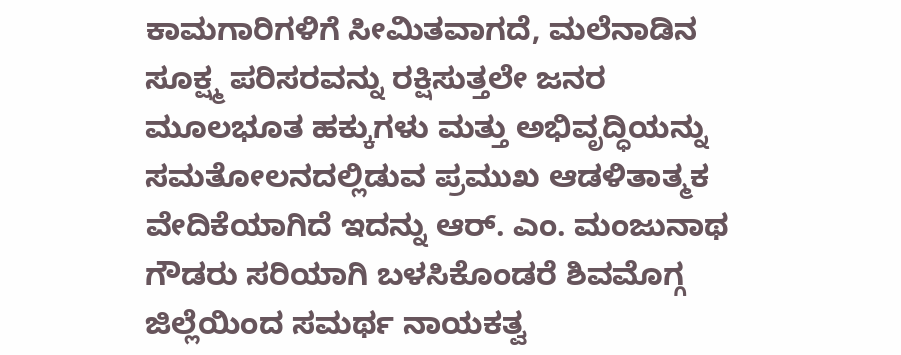ಕಾಮಗಾರಿಗಳಿಗೆ ಸೀಮಿತವಾಗದೆ, ಮಲೆನಾಡಿನ ಸೂಕ್ಷ್ಮ ಪರಿಸರವನ್ನು ರಕ್ಷಿಸುತ್ತಲೇ ಜನರ ಮೂಲಭೂತ ಹಕ್ಕುಗಳು ಮತ್ತು ಅಭಿವೃದ್ಧಿಯನ್ನು ಸಮತೋಲನದಲ್ಲಿಡುವ ಪ್ರಮುಖ ಆಡಳಿತಾತ್ಮಕ ವೇದಿಕೆಯಾಗಿದೆ ಇದನ್ನು ಆರ್. ಎಂ. ಮಂಜುನಾಥ ಗೌಡರು ಸರಿಯಾಗಿ ಬಳಸಿಕೊಂಡರೆ ಶಿವಮೊಗ್ಗ ಜಿಲ್ಲೆಯಿಂದ ಸಮರ್ಥ ನಾಯಕತ್ವ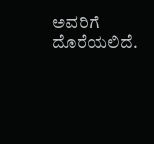ಅವರಿಗೆ ದೊರೆಯಲಿದೆ.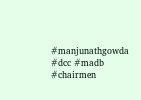#manjunathgowda #dcc #madb #chairmen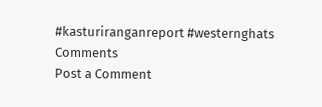#kasturiranganreport #westernghats
Comments
Post a Comment